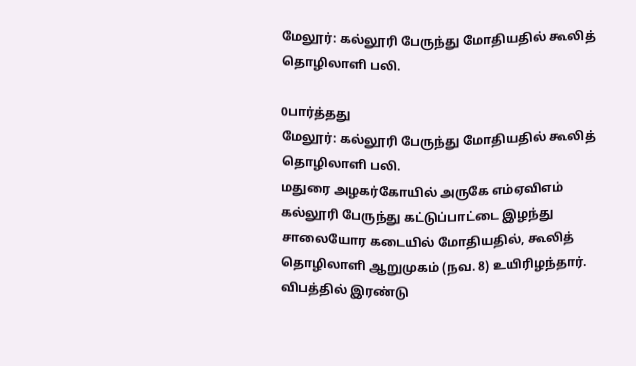மேலூர்: கல்லூரி பேருந்து மோதியதில் கூலித் தொழிலாளி பலி.

0பார்த்தது
மேலூர்: கல்லூரி பேருந்து மோதியதில் கூலித் தொழிலாளி பலி.
மதுரை அழகர்கோயில் அருகே எம்ஏவிஎம் கல்லூரி பேருந்து கட்டுப்பாட்டை இழந்து சாலையோர கடையில் மோதியதில், கூலித் தொழிலாளி ஆறுமுகம் (நவ. 8) உயிரிழந்தார். விபத்தில் இரண்டு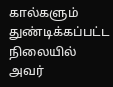கால்களும் துண்டிக்கப்பட்ட நிலையில் அவர்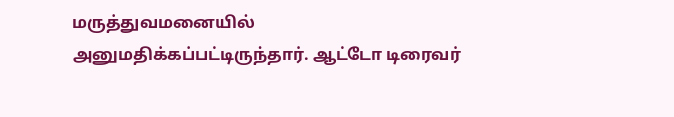மருத்துவமனையில் அனுமதிக்கப்பட்டிருந்தார். ஆட்டோ டிரைவர்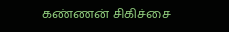கண்ணன் சிகிச்சை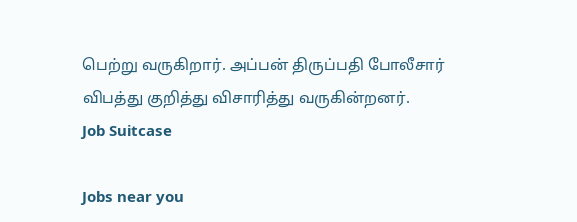பெற்று வருகிறார். அப்பன் திருப்பதி போலீசார் விபத்து குறித்து விசாரித்து வருகின்றனர்.
Job Suitcase

Jobs near you